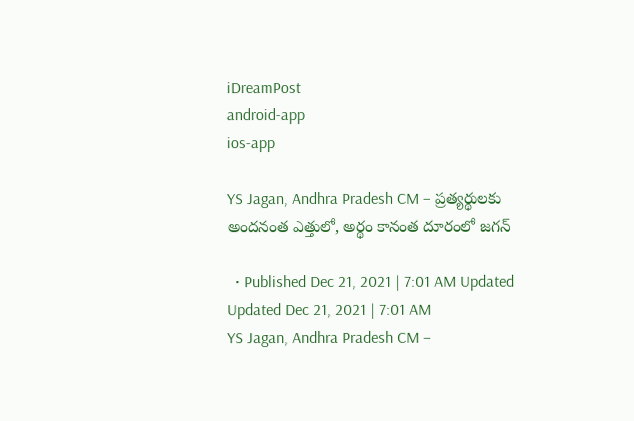iDreamPost
android-app
ios-app

YS Jagan, Andhra Pradesh CM – ప్రత్యర్థులకు అందనంత ఎత్తులో, అర్థం కానంత దూరంలో జగన్

  • Published Dec 21, 2021 | 7:01 AM Updated Updated Dec 21, 2021 | 7:01 AM
YS Jagan, Andhra Pradesh CM –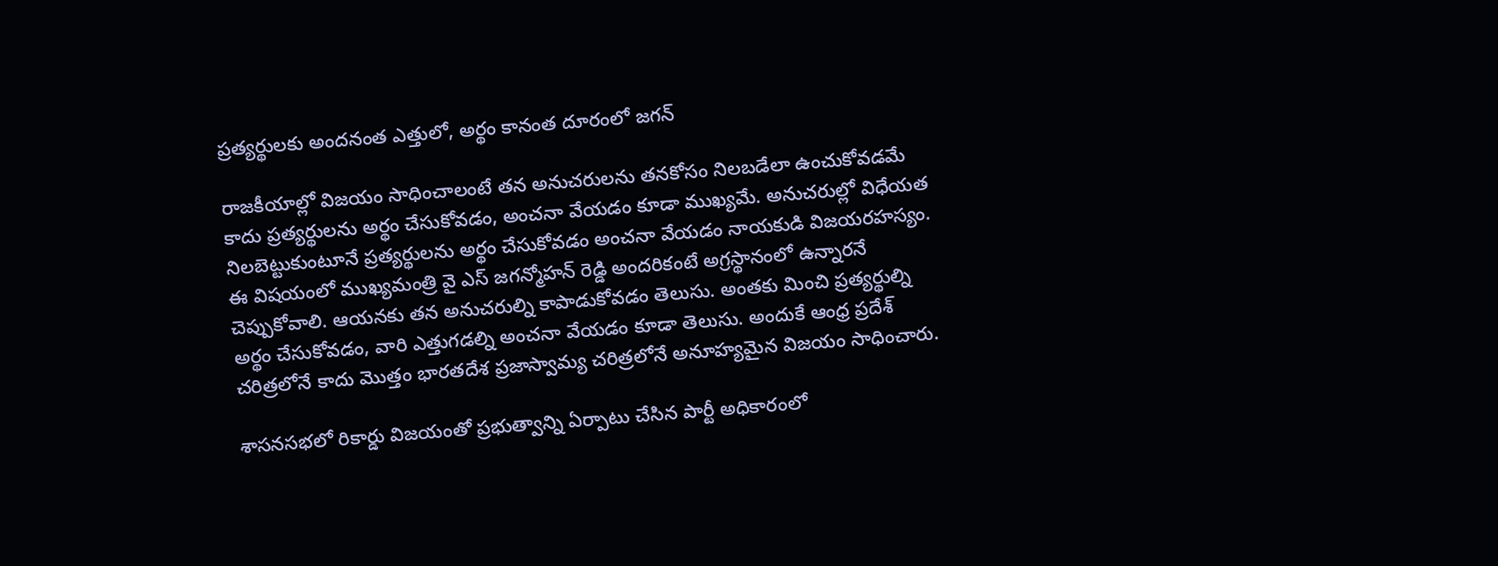ప్రత్యర్థులకు అందనంత ఎత్తులో, అర్థం కానంత దూరంలో జగన్

రాజకీయాల్లో విజయం సాధించాలంటే తన అనుచరులను తనకోసం నిలబడేలా ఉంచుకోవడమే కాదు ప్రత్యర్థులను అర్థం చేసుకోవడం, అంచనా వేయడం కూడా ముఖ్యమే. అనుచరుల్లో విధేయత నిలబెట్టుకుంటూనే ప్రత్యర్థులను అర్థం చేసుకోవడం అంచనా వేయడం నాయకుడి విజయరహస్యం. ఈ విషయంలో ముఖ్యమంత్రి వై ఎస్ జగన్మోహన్ రెడ్డి అందరికంటే అగ్రస్థానంలో ఉన్నారనే చెప్పుకోవాలి. ఆయనకు తన అనుచరుల్ని కాపాడుకోవడం తెలుసు. అంతకు మించి ప్రత్యర్థుల్ని అర్థం చేసుకోవడం, వారి ఎత్తుగడల్ని అంచనా వేయడం కూడా తెలుసు. అందుకే ఆంధ్ర ప్రదేశ్ చరిత్రలోనే కాదు మొత్తం భారతదేశ ప్రజాస్వామ్య చరిత్రలోనే అనూహ్యమైన విజయం సాధించారు.

శాసనసభలో రికార్డు విజయంతో ప్రభుత్వాన్ని ఏర్పాటు చేసిన పార్టీ అధికారంలో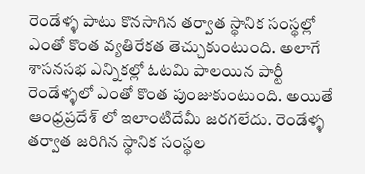రెండేళ్ళ పాటు కొనసాగిన తర్వాత స్థానిక సంస్థల్లో ఎంతో కొంత వ్యతిరేకత తెచ్చుకుంటుంది. అలాగే శాసనసభ ఎన్నికల్లో ఓటమి పాలయిన పార్టీ రెండేళ్ళలో ఎంతో కొంత పుంజుకుంటుంది. అయితే ఆంధ్రప్రదేశ్ లో ఇలాంటిదేమీ జరగలేదు. రెండేళ్ళ తర్వాత జరిగిన స్థానిక సంస్థల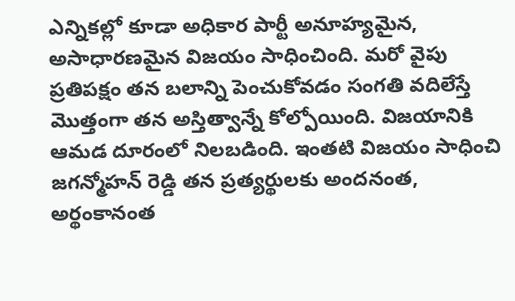ఎన్నికల్లో కూడా అధికార పార్టీ అనూహ్యమైన, అసాధారణమైన విజయం సాధించింది. మరో వైపు ప్రతిపక్షం తన బలాన్ని పెంచుకోవడం సంగతి వదిలేస్తే మొత్తంగా తన అస్తిత్వాన్నే కోల్పోయింది. విజయానికి ఆమడ దూరంలో నిలబడింది. ఇంతటి విజయం సాధించి జగన్మోహన్ రెడ్డి తన ప్రత్యర్థులకు అందనంత, అర్థంకానంత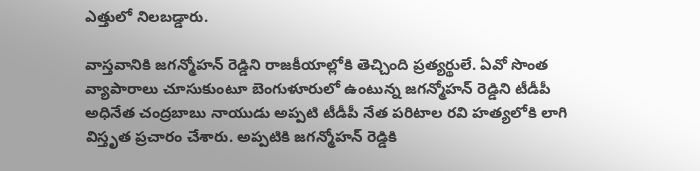ఎత్తులో నిలబడ్డారు.

వాస్తవానికి జగన్మోహన్ రెడ్డిని రాజకీయాల్లోకి తెచ్చింది ప్రత్యర్థులే. ఏవో సొంత వ్యాపారాలు చూసుకుంటూ బెంగుళూరులో ఉంటున్న జగన్మోహన్ రెడ్డిని టీడీపీ అధినేత చంద్రబాబు నాయుడు అప్పటి టీడీపీ నేత పరిటాల రవి హత్యలోకి లాగి విస్తృత ప్రచారం చేశారు. అప్పటికి జగన్మోహన్ రెడ్డికి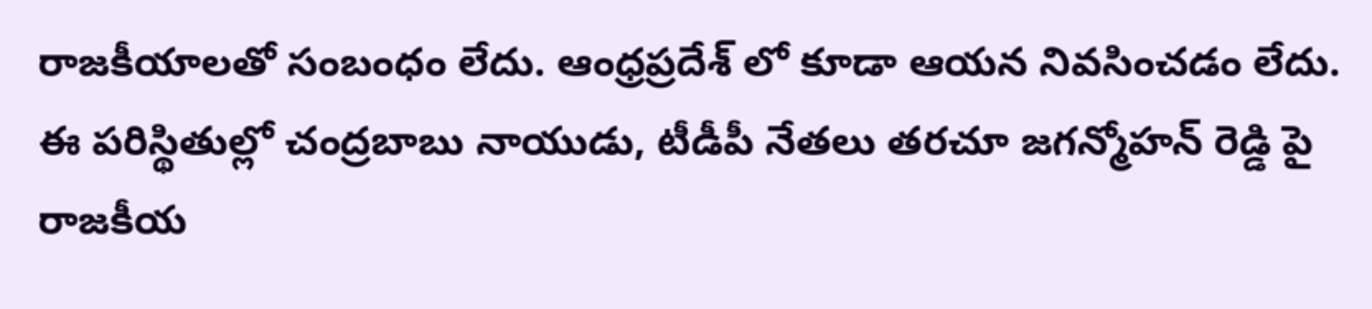రాజకీయాలతో సంబంధం లేదు. ఆంధ్రప్రదేశ్ లో కూడా ఆయన నివసించడం లేదు. ఈ పరిస్థితుల్లో చంద్రబాబు నాయుడు, టీడీపీ నేతలు తరచూ జగన్మోహన్ రెడ్డి పై రాజకీయ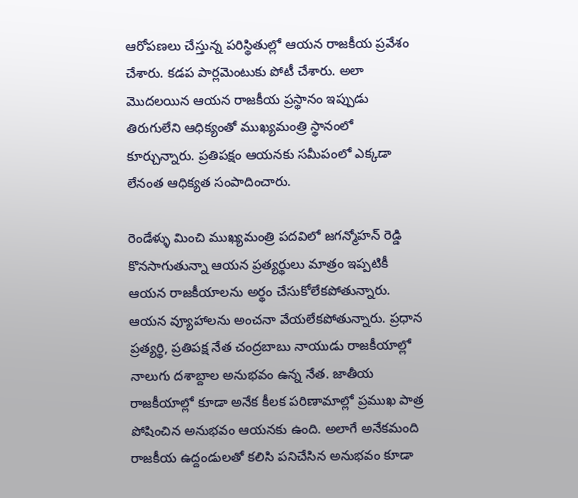ఆరోపణలు చేస్తున్న పరిస్థితుల్లో ఆయన రాజకీయ ప్రవేశం చేశారు. కడప పార్లమెంటుకు పోటీ చేశారు. అలా మొదలయిన ఆయన రాజకీయ ప్రస్థానం ఇప్పుడు తిరుగులేని ఆధిక్యంతో ముఖ్యమంత్రి స్థానంలో కూర్చున్నారు. ప్రతిపక్షం ఆయనకు సమీపంలో ఎక్కడా లేనంత ఆధిక్యత సంపాదించారు.

రెండేళ్ళు మించి ముఖ్యమంత్రి పదవిలో జగన్మోహన్ రెడ్డి కొనసాగుతున్నా ఆయన ప్రత్యర్థులు మాత్రం ఇప్పటికీ ఆయన రాజకీయాలను అర్థం చేసుకోలేకపోతున్నారు. ఆయన వ్యూహాలను అంచనా వేయలేకపోతున్నారు. ప్రధాన ప్రత్యర్థి, ప్రతిపక్ష నేత చంద్రబాబు నాయుడు రాజకీయాల్లో నాలుగు దశాబ్దాల అనుభవం ఉన్న నేత. జాతీయ రాజకీయాల్లో కూడా అనేక కీలక పరిణామాల్లో ప్రముఖ పాత్ర పోషించిన అనుభవం ఆయనకు ఉంది. అలాగే అనేకమంది రాజకీయ ఉద్దండులతో కలిసి పనిచేసిన అనుభవం కూడా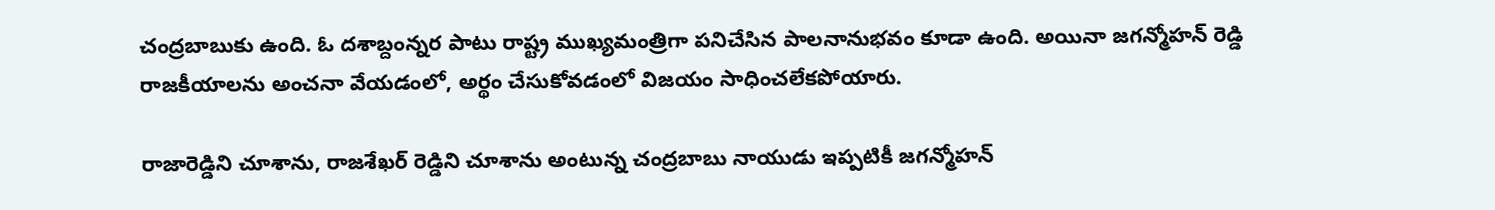చంద్రబాబుకు ఉంది. ఓ దశాబ్దంన్నర పాటు రాష్ట్ర ముఖ్యమంత్రిగా పనిచేసిన పాలనానుభవం కూడా ఉంది. అయినా జగన్మోహన్ రెడ్డి రాజకీయాలను అంచనా వేయడంలో, అర్థం చేసుకోవడంలో విజయం సాధించలేకపోయారు.

రాజారెడ్డిని చూశాను, రాజశేఖర్ రెడ్డిని చూశాను అంటున్న చంద్రబాబు నాయుడు ఇప్పటికీ జగన్మోహన్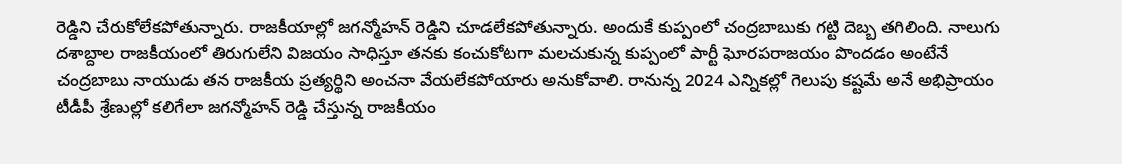రెడ్డిని చేరుకోలేకపోతున్నారు. రాజకీయాల్లో జగన్మోహన్ రెడ్డిని చూడలేకపోతున్నారు. అందుకే కుప్పంలో చంద్రబాబుకు గట్టి దెబ్బ తగిలింది. నాలుగు దశాబ్దాల రాజకీయంలో తిరుగులేని విజయం సాధిస్తూ తనకు కంచుకోటగా మలచుకున్న కుప్పంలో పార్టీ ఘోరపరాజయం పొందడం అంటేనే చంద్రబాబు నాయుడు తన రాజకీయ ప్రత్యర్థిని అంచనా వేయలేకపోయారు అనుకోవాలి. రానున్న 2024 ఎన్నికల్లో గెలుపు కష్టమే అనే అభిప్రాయం టీడీపీ శ్రేణుల్లో కలిగేలా జగన్మోహన్ రెడ్డి చేస్తున్న రాజకీయం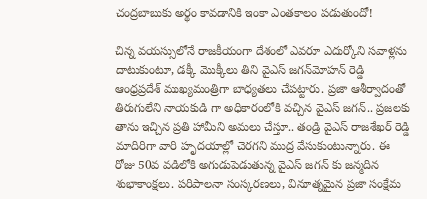చంద్రబాబుకు అర్థం కావడానికి ఇంకా ఎంతకాలం పడుతుందో!

చిన్న వయస్సులోనే రాజకీయంగా దేశంలో ఎవరూ ఎదుర్కోని సవాళ్లను దాటుకుంటూ, డక్కీ మొక్కీలు తిని వైఎస్‌ జగన్‌మోహన్‌ రెడ్డి ఆంధ్రప్రదేశ్‌ ముఖ్యమంత్రిగా బాధ్యతలు చేపట్టారు. ప్రజా ఆశీర్వాదంతో తిరుగులేని నాయకుడి గా అధికారంలోకి వచ్చిన వైఎస్‌ జగన్‌.. ప్రజలకు తాను ఇచ్చిన ప్రతి హామీని అమలు చేస్తూ.. తండ్రి వైఎస్‌ రాజశేఖర్ రెడ్డి మాదిరిగా వారి హృదయాల్లో చెరగని ముద్ర వేసుకుంటున్నారు. ఈ రోజు 50వ వడిలోకి అగుడుపెడుతున్న వైఎస్‌ జగన్‌ కు జన్మదిన శుభాకాంక్షలు. పరిపాలనా సంస్కరణలు, వినూత్నమైన ప్రజా సంక్షేమ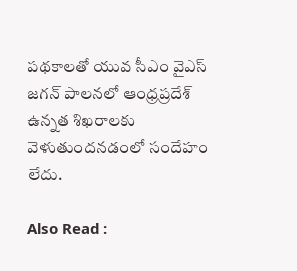పథకాలతో యువ సీఎం వైఎస్‌ జగన్‌ పాలనలో ఆంధ్రప్రదేశ్‌ ఉన్నత శిఖరాలకు వెళుతుందనడంలో సందేహం లేదు.

Also Read :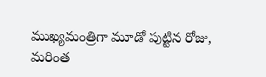ముఖ్యమంత్రిగా మూడో పుట్టిన రోజు, మరింత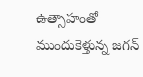ఉత్సాహంతో ముందుకెళ్తున్న జగన్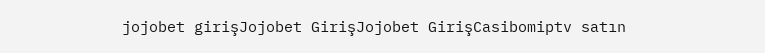jojobet girişJojobet GirişJojobet GirişCasibomiptv satın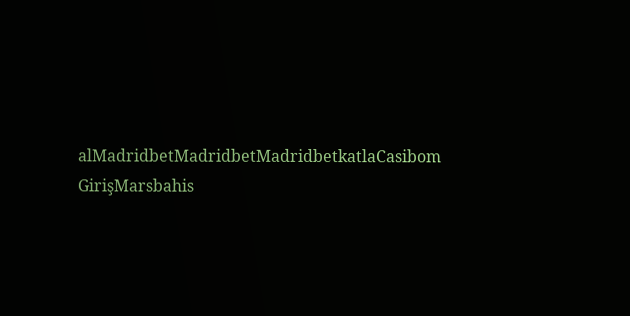alMadridbetMadridbetMadridbetkatlaCasibom GirişMarsbahis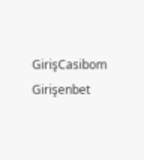GirişCasibom Girişenbet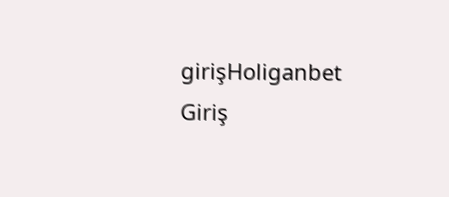girişHoliganbet Giriş